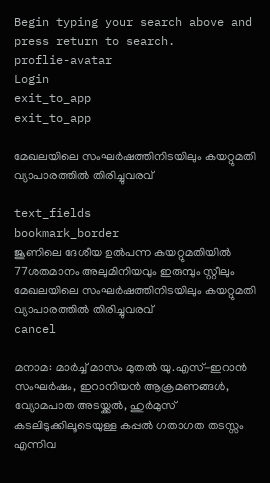Begin typing your search above and press return to search.
proflie-avatar
Login
exit_to_app
exit_to_app

മേഖലയിലെ സംഘർഷത്തിനിടയിലും ക‍യറ്റുമതി വ്യാപാരത്തിൽ തിരിച്ചുവരവ്

text_fields
bookmark_border
ജൂണിലെ ദേശീയ ഉൽപന്ന കയറ്റുമതിയിൽ 77ശതമാനം അലുമിനിയവും ഇരുമ്പും സ്റ്റീലും
മേഖലയിലെ സംഘർഷത്തിനിടയിലും ക‍യറ്റുമതി വ്യാപാരത്തിൽ തിരിച്ചുവരവ്
cancel

മനാമ: മാർച്ച് മാസം മുതൽ യു.എസ്-ഇറാൻ സംഘർഷം, ഇറാനിയൻ ആക്രമണങ്ങൾ, വ്യോമപാത അടയ്ക്കൽ, ഹുർമുസ് കടലിടുക്കിലൂടെയുള്ള കപ്പൽ ഗതാഗത തടസ്സം എന്നിവ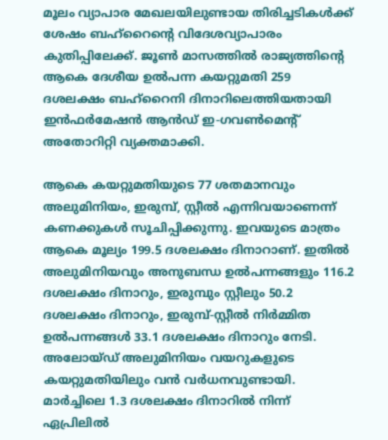മൂലം വ്യാപാര മേഖലയിലുണ്ടായ തിരിച്ചടികൾക്ക് ശേഷം ബഹ്‌റൈന്റെ വിദേശവ്യാപാരം കുതിപ്പിലേക്ക്. ജൂൺ മാസത്തിൽ രാജ്യത്തിന്റെ ആകെ ദേശീയ ഉൽപന്ന കയറ്റുമതി 259 ദശലക്ഷം ബഹ്‌റൈനി ദിനാറിലെത്തിയതായി ഇൻഫർമേഷൻ ആൻഡ് ഇ-ഗവൺമെന്റ് അതോറിറ്റി വ്യക്തമാക്കി.

ആകെ കയറ്റുമതിയുടെ 77 ശതമാനവും അലുമിനിയം, ഇരുമ്പ്, സ്റ്റീൽ എന്നിവയാണെന്ന് കണക്കുകൾ സൂചിപ്പിക്കുന്നു. ഇവയുടെ മാത്രം ആകെ മൂല്യം 199.5 ദശലക്ഷം ദിനാറാണ്. ഇതിൽ അലുമിനിയവും അനുബന്ധ ഉൽപന്നങ്ങളും 116.2 ദശലക്ഷം ദിനാറും, ഇരുമ്പും സ്റ്റീലും 50.2 ദശലക്ഷം ദിനാറും, ഇരുമ്പ്-സ്റ്റീൽ നിർമ്മിത ഉൽപന്നങ്ങൾ 33.1 ദശലക്ഷം ദിനാറും നേടി. അലോയ്ഡ് അലുമിനിയം വയറുകളുടെ കയറ്റുമതിയിലും വൻ വർധനവുണ്ടായി. മാർച്ചിലെ 1.3 ദശലക്ഷം ദിനാറിൽ നിന്ന് ഏപ്രിലിൽ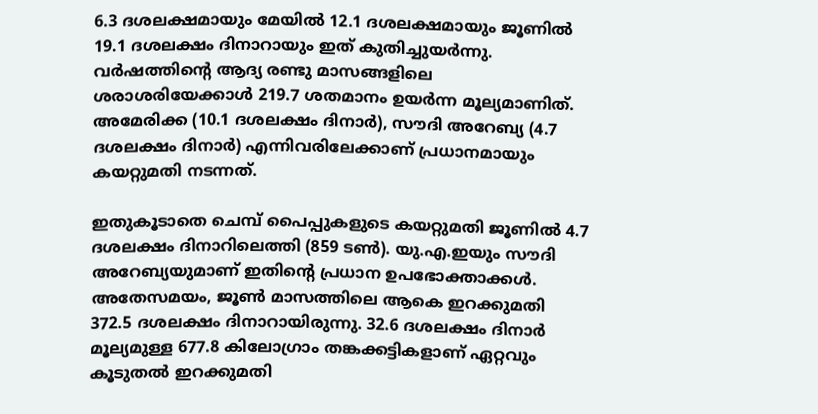6.3 ദശലക്ഷമായും മേയിൽ 12.1 ദശലക്ഷമായും ജൂണിൽ 19.1 ദശലക്ഷം ദിനാറായും ഇത് കുതിച്ചുയർന്നു. വർഷത്തിന്റെ ആദ്യ രണ്ടു മാസങ്ങളിലെ ശരാശരിയേക്കാൾ 219.7 ശതമാനം ഉയർന്ന മൂല്യമാണിത്. അമേരിക്ക (10.1 ദശലക്ഷം ദിനാർ), സൗദി അറേബ്യ (4.7 ദശലക്ഷം ദിനാർ) എന്നിവരിലേക്കാണ് പ്രധാനമായും കയറ്റുമതി നടന്നത്.

ഇതുകൂടാതെ ചെമ്പ് പൈപ്പുകളുടെ കയറ്റുമതി ജൂണിൽ 4.7 ദശലക്ഷം ദിനാറിലെത്തി (859 ടൺ). യു.എ.ഇയും സൗദി അറേബ്യയുമാണ് ഇതിന്റെ പ്രധാന ഉപഭോക്താക്കൾ. അതേസമയം, ജൂൺ മാസത്തിലെ ആകെ ഇറക്കുമതി 372.5 ദശലക്ഷം ദിനാറായിരുന്നു. 32.6 ദശലക്ഷം ദിനാർ മൂല്യമുള്ള 677.8 കിലോഗ്രാം തങ്കക്കട്ടികളാണ് ഏറ്റവും കൂടുതൽ ഇറക്കുമതി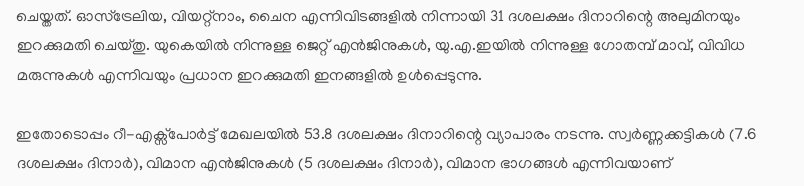ചെയ്തത്. ഓസ്ട്രേലിയ, വിയറ്റ്നാം, ചൈന എന്നിവിടങ്ങളിൽ നിന്നായി 31 ദശലക്ഷം ദിനാറിന്റെ അലുമിനയും ഇറക്കുമതി ചെയ്തു. യുകെയിൽ നിന്നുള്ള ജെറ്റ് എൻജിനുകൾ, യു.എ.ഇയിൽ നിന്നുള്ള ഗോതമ്പ് മാവ്, വിവിധ മരുന്നുകൾ എന്നിവയും പ്രധാന ഇറക്കുമതി ഇനങ്ങളിൽ ഉൾപ്പെടുന്നു.

ഇതോടൊപ്പം റീ-എക്സ്പോർട്ട് മേഖലയിൽ 53.8 ദശലക്ഷം ദിനാറിന്റെ വ്യാപാരം നടന്നു. സ്വർണ്ണക്കട്ടികൾ (7.6 ദശലക്ഷം ദിനാർ), വിമാന എൻജിനുകൾ (5 ദശലക്ഷം ദിനാർ), വിമാന ഭാഗങ്ങൾ എന്നിവയാണ്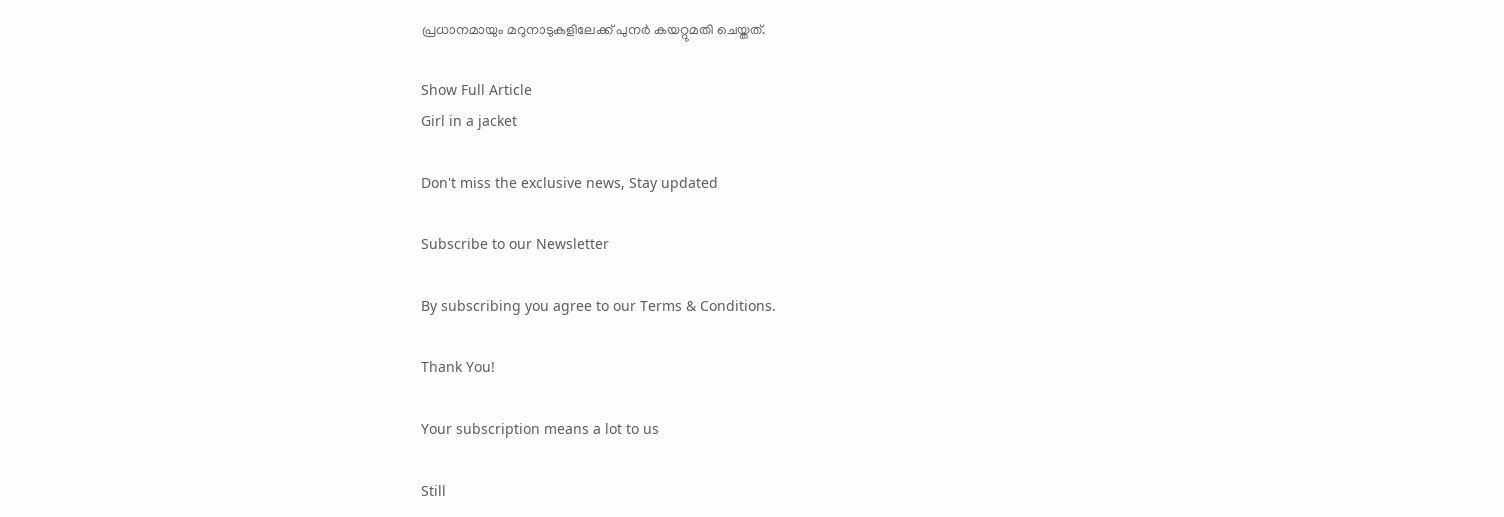പ്രധാനമായും മറുനാടുകളിലേക്ക് പുനർ കയറ്റുമതി ചെയ്തത്.

Show Full Article
Girl in a jacket

Don't miss the exclusive news, Stay updated

Subscribe to our Newsletter

By subscribing you agree to our Terms & Conditions.

Thank You!

Your subscription means a lot to us

Still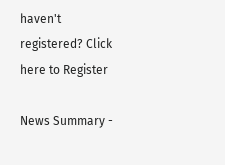haven't registered? Click here to Register

News Summary -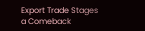Export Trade Stages a Comeback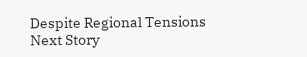Despite Regional Tensions
Next Story